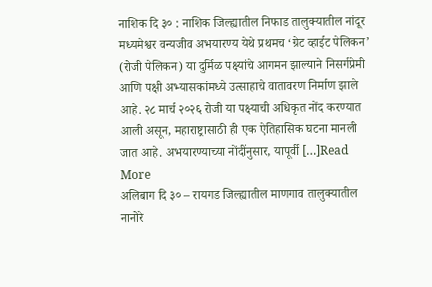नाशिक दि ३० : नाशिक जिल्ह्यातील निफाड तालुक्यातील नांदूर मध्यमेश्वर वन्यजीव अभयारण्य येथे प्रथमच ‘ग्रेट व्हाईट पेलिकन’ (रोजी पेलिकन) या दुर्मिळ पक्ष्यांचे आगमन झाल्याने निसर्गप्रेमी आणि पक्षी अभ्यासकांमध्ये उत्साहाचे वातावरण निर्माण झाले आहे. २८ मार्च २०२६ रोजी या पक्ष्याची अधिकृत नोंद करण्यात आली असून, महाराष्ट्रासाठी ही एक ऐतिहासिक घटना मानली जात आहे. अभयारण्याच्या नोंदींनुसार, यापूर्वी […]Read More
अलिबाग दि ३० – रायगड जिल्ह्यातील माणगाव तालुक्यातील नानोरे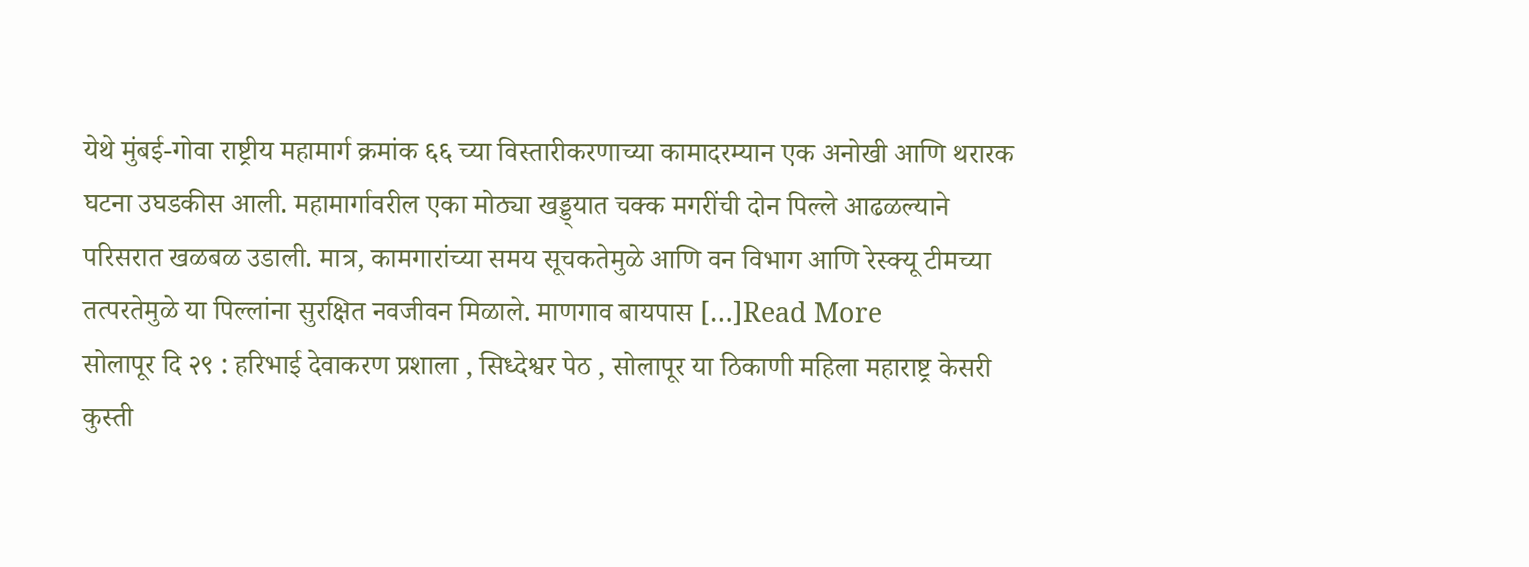येथे मुंबई-गोवा राष्ट्रीय महामार्ग क्रमांक ६६ च्या विस्तारीकरणाच्या कामादरम्यान एक अनोखी आणि थरारक घटना उघडकीस आली. महामार्गावरील एका मोठ्या खड्ड्यात चक्क मगरींची दोन पिल्ले आढळल्याने परिसरात खळबळ उडाली. मात्र, कामगारांच्या समय सूचकतेमुळे आणि वन विभाग आणि रेस्क्यू टीमच्या तत्परतेमुळे या पिल्लांना सुरक्षित नवजीवन मिळाले. माणगाव बायपास […]Read More
सोलापूर दि २९ : हरिभाई देवाकरण प्रशाला , सिध्देश्वर पेठ , सोलापूर या ठिकाणी महिला महाराष्ट्र केसरी कुस्ती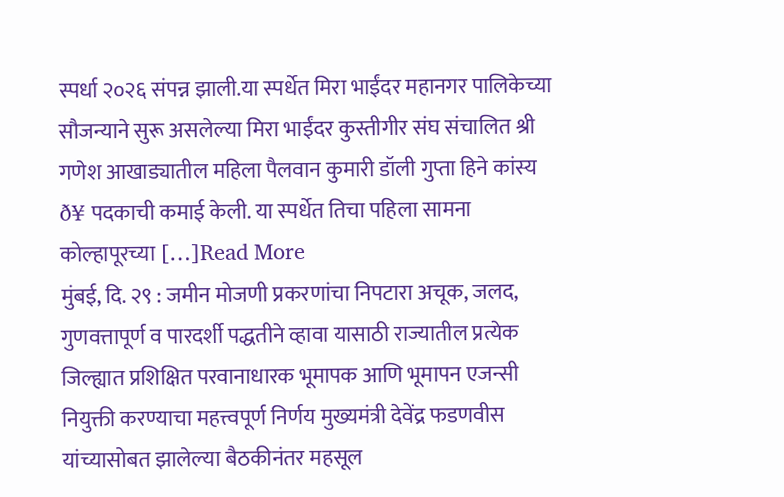स्पर्धा २०२६ संपन्न झाली.या स्पर्धेत मिरा भाईंदर महानगर पालिकेच्या सौजन्याने सुरू असलेल्या मिरा भाईंदर कुस्तीगीर संघ संचालित श्री गणेश आखाड्यातील महिला पैलवान कुमारी डॉली गुप्ता हिने कांस्य ð¥ पदकाची कमाई केली. या स्पर्धेत तिचा पहिला सामना कोल्हापूरच्या […]Read More
मुंबई, दि. २९ : जमीन मोजणी प्रकरणांचा निपटारा अचूक, जलद, गुणवत्तापूर्ण व पारदर्शी पद्धतीने व्हावा यासाठी राज्यातील प्रत्येक जिल्ह्यात प्रशिक्षित परवानाधारक भूमापक आणि भूमापन एजन्सी नियुक्ती करण्याचा महत्त्वपूर्ण निर्णय मुख्यमंत्री देवेंद्र फडणवीस यांच्यासोबत झालेल्या बैठकीनंतर महसूल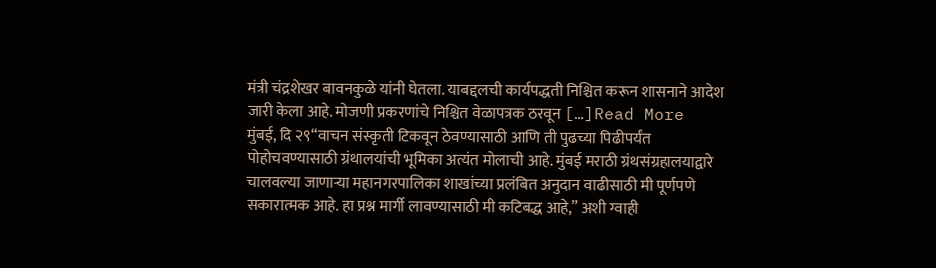मंत्री चंद्रशेखर बावनकुळे यांनी घेतला. याबद्दलची कार्यपद्धती निश्चित करून शासनाने आदेश जारी केला आहे. मोजणी प्रकरणांचे निश्चित वेळापत्रक ठरवून […]Read More
मुंबई, दि २९“वाचन संस्कृती टिकवून ठेवण्यासाठी आणि ती पुढच्या पिढीपर्यंत पोहोचवण्यासाठी ग्रंथालयांची भूमिका अत्यंत मोलाची आहे. मुंबई मराठी ग्रंथसंग्रहालयाद्वारे चालवल्या जाणाऱ्या महानगरपालिका शाखांच्या प्रलंबित अनुदान वाढीसाठी मी पूर्णपणे सकारात्मक आहे. हा प्रश्न मार्गी लावण्यासाठी मी कटिबद्ध आहे,” अशी ग्वाही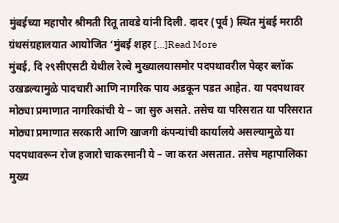मुंबईच्या महापौर श्रीमती रितू तावडे यांनी दिली. दादर (पूर्व) स्थित मुंबई मराठी ग्रंथसंग्रहालयात आयोजित ‘मुंबई शहर […]Read More
मुंबई, दि २९सीएसटी येथील रेल्वे मुख्यालयासमोर पदपथावरील पेव्हर ब्लॉक उखडल्यामुळे पादचारी आणि नागरिक पाय अडकून पडत आहेत. या पदपथावर मोठ्या प्रमाणात नागरिकांची ये – जा सुरु असते. तसेच या परिसरात या परिसरात मोठ्या प्रमाणात सरकारी आणि खाजगी कंपन्यांची कार्यालये असल्यामुळे या पदपथावरून रोज हजारो चाकरमानी ये – जा करत असतात. तसेच महापालिका मुख्य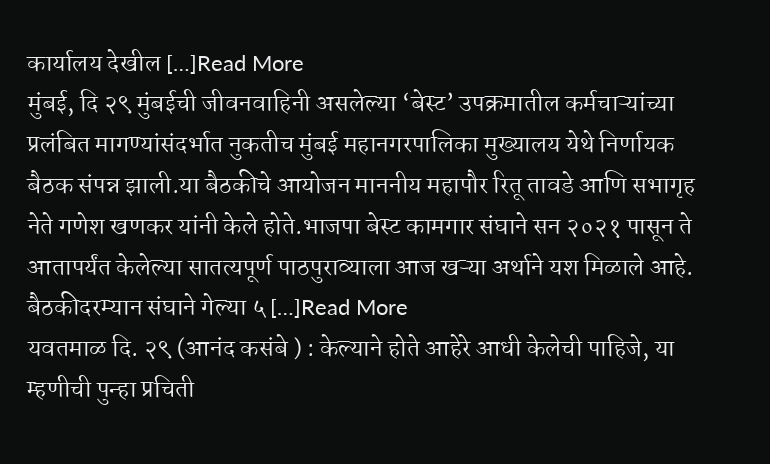कार्यालय देखील […]Read More
मुंबई, दि २९ मुंबईची जीवनवाहिनी असलेल्या ‘बेस्ट’ उपक्रमातील कर्मचाऱ्यांच्या प्रलंबित मागण्यांसंदर्भात नुकतीच मुंबई महानगरपालिका मुख्यालय येथे निर्णायक बैठक संपन्न झाली.या बैठकीचे आयोजन माननीय महापौर रितू तावडे आणि सभागृह नेते गणेश खणकर यांनी केले होते.भाजपा बेस्ट कामगार संघाने सन २०२१ पासून ते आतापर्यंत केलेल्या सातत्यपूर्ण पाठपुराव्याला आज खऱ्या अर्थाने यश मिळाले आहे. बैठकीदरम्यान संघाने गेल्या ५ […]Read More
यवतमाळ दि. २९ (आनंद कसंबे ) : केल्याने होते आहेरे आधी केलेची पाहिजे, या म्हणीची पुन्हा प्रचिती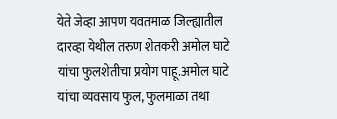येते जेव्हा आपण यवतमाळ जिल्ह्यातील दारव्हा येथील तरुण शेतकरी अमोल घाटे यांचा फुलशेतीचा प्रयोग पाहू.अमोल घाटे यांचा व्यवसाय फुल, फुलमाळा तथा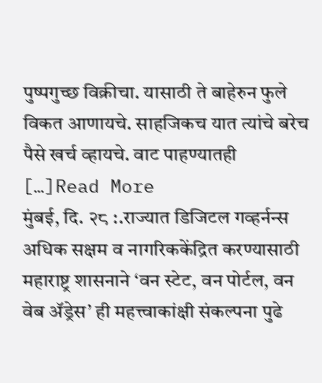पुष्पगुच्छ विक्रीचा. यासाठी ते बाहेरुन फुले विकत आणायचे. साहजिकच यात त्यांचे बरेच पैसे खर्च व्हायचे. वाट पाहण्यातही […]Read More
मुंबई, दि. २८ :.राज्यात डिजिटल गव्हर्नन्स अधिक सक्षम व नागरिककेंद्रित करण्यासाठी महाराष्ट्र शासनाने ‘वन स्टेट, वन पोर्टल, वन वेब ॲड्रेस’ ही महत्त्वाकांक्षी संकल्पना पुढे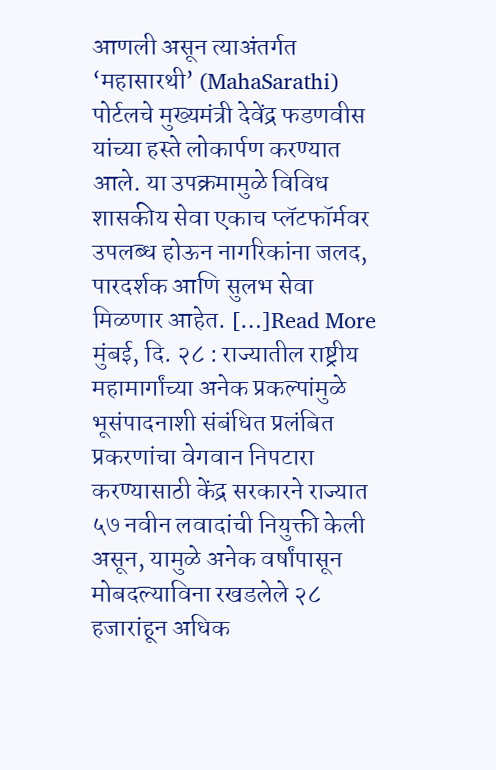आणली असून त्याअंतर्गत ‘महासारथी’ (MahaSarathi) पोर्टलचे मुख्यमंत्री देवेंद्र फडणवीस यांच्या हस्ते लोकार्पण करण्यात आले. या उपक्रमामुळे विविध शासकीय सेवा एकाच प्लॅटफॉर्मवर उपलब्ध होऊन नागरिकांना जलद, पारदर्शक आणि सुलभ सेवा मिळणार आहेत. […]Read More
मुंबई, दि. २८ : राज्यातील राष्ट्रीय महामार्गांच्या अनेक प्रकल्पांमुळे भूसंपादनाशी संबंधित प्रलंबित प्रकरणांचा वेगवान निपटारा करण्यासाठी केंद्र सरकारने राज्यात ५७ नवीन लवादांची नियुक्ती केली असून, यामुळे अनेक वर्षांपासून मोबदल्याविना रखडलेले २८ हजारांहून अधिक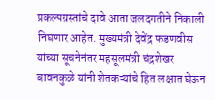प्रकल्पग्रस्तांचे दावे आता जलदगतीने निकाली निघणार आहेत. मुख्यमंत्री देवेंद्र फडणवीस यांच्या सूचनेनंतर महसूलमंत्री चंद्रशेखर बावनकुळे यांनी शेतकऱ्यांचे हित लक्षात घेऊन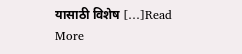यासाठी विशेष […]Read More